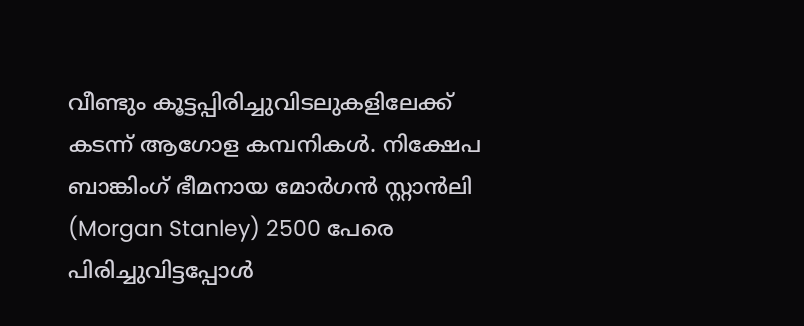വീണ്ടും കൂട്ടപ്പിരിച്ചുവിടലുകളിലേക്ക് കടന്ന് ആഗോള കമ്പനികൾ. നിക്ഷേപ ബാങ്കിംഗ് ഭീമനായ മോർഗൻ സ്റ്റാൻലി (Morgan Stanley) 2500 പേരെ പിരിച്ചുവിട്ടപ്പോൾ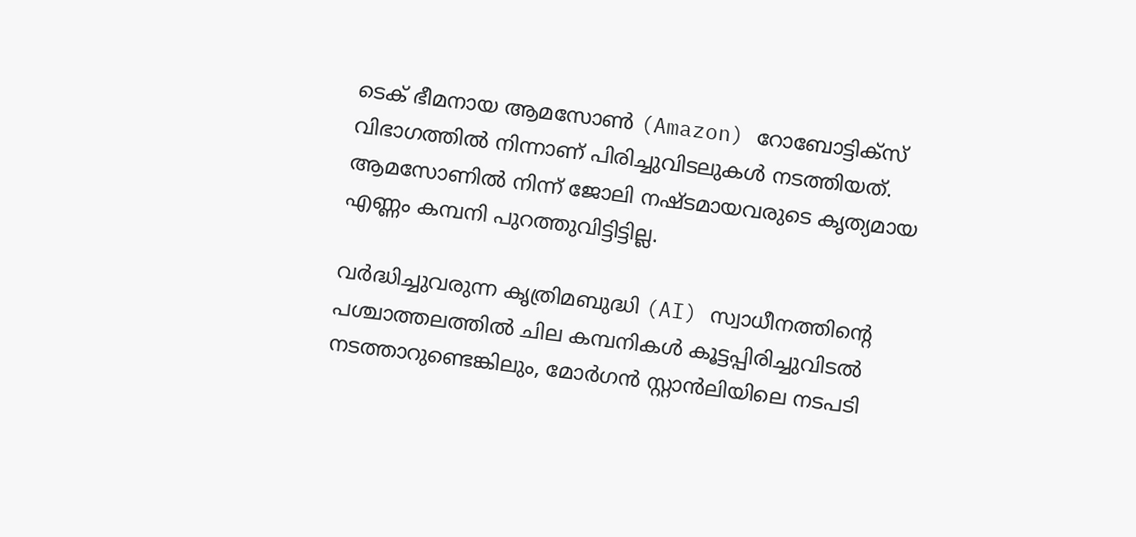ടെക് ഭീമനായ ആമസോൺ (Amazon) റോബോട്ടിക്സ് വിഭാഗത്തിൽ നിന്നാണ് പിരിച്ചുവിടലുകൾ നടത്തിയത്. ആമസോണിൽ നിന്ന് ജോലി നഷ്ടമായവരുടെ കൃത്യമായ എണ്ണം കമ്പനി പുറത്തുവിട്ടിട്ടില്ല.

വർദ്ധിച്ചുവരുന്ന കൃത്രിമബുദ്ധി (AI) സ്വാധീനത്തിന്റെ പശ്ചാത്തലത്തിൽ ചില കമ്പനികൾ കൂട്ടപ്പിരിച്ചുവിടൽ നടത്താറുണ്ടെങ്കിലും, മോർഗൻ സ്റ്റാൻലിയിലെ നടപടി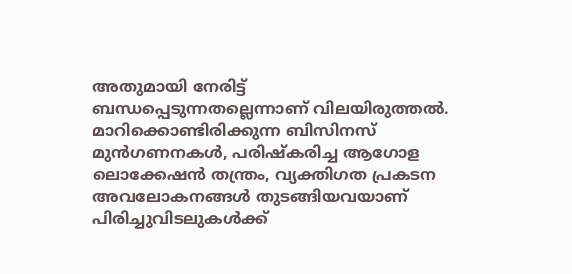അതുമായി നേരിട്ട് ബന്ധപ്പെടുന്നതല്ലെന്നാണ് വിലയിരുത്തൽ. മാറിക്കൊണ്ടിരിക്കുന്ന ബിസിനസ് മുൻഗണനകൾ, പരിഷ്കരിച്ച ആഗോള ലൊക്കേഷൻ തന്ത്രം, വ്യക്തിഗത പ്രകടന അവലോകനങ്ങൾ തുടങ്ങിയവയാണ് പിരിച്ചുവിടലുകൾക്ക്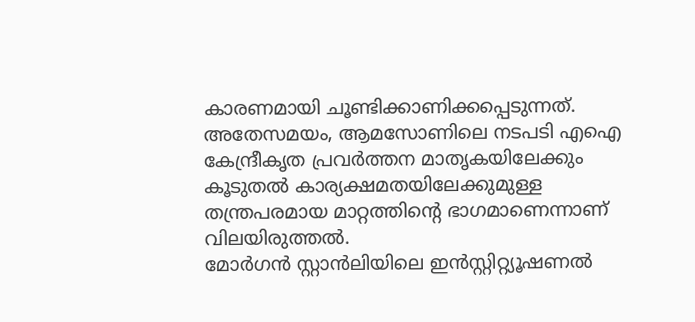കാരണമായി ചൂണ്ടിക്കാണിക്കപ്പെടുന്നത്. അതേസമയം, ആമസോണിലെ നടപടി എഐ കേന്ദ്രീകൃത പ്രവർത്തന മാതൃകയിലേക്കും കൂടുതൽ കാര്യക്ഷമതയിലേക്കുമുള്ള തന്ത്രപരമായ മാറ്റത്തിന്റെ ഭാഗമാണെന്നാണ് വിലയിരുത്തൽ.
മോർഗൻ സ്റ്റാൻലിയിലെ ഇൻസ്റ്റിറ്റ്യൂഷണൽ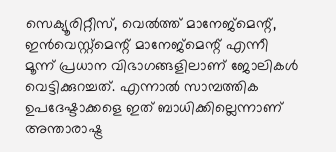സെക്യൂരിറ്റീസ്, വെൽത്ത് മാനേജ്മെന്റ്, ഇൻവെസ്റ്റ്മെന്റ് മാനേജ്മെന്റ് എന്നീ മൂന്ന് പ്രധാന വിഭാഗങ്ങളിലാണ് ജോലികൾ വെട്ടിക്കുറച്ചത്. എന്നാൽ സാമ്പത്തിക ഉപദേഷ്ടാക്കളെ ഇത് ബാധിക്കില്ലെന്നാണ് അന്താരാഷ്ട്ര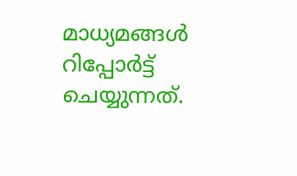മാധ്യമങ്ങൾ റിപ്പോർട്ട് ചെയ്യുന്നത്.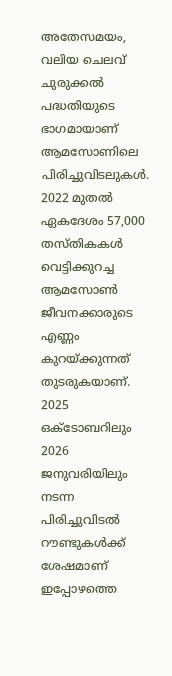അതേസമയം, വലിയ ചെലവ് ചുരുക്കൽ പദ്ധതിയുടെ ഭാഗമായാണ് ആമസോണിലെ പിരിച്ചുവിടലുകൾ. 2022 മുതൽ ഏകദേശം 57,000 തസ്തികകൾ വെട്ടിക്കുറച്ച ആമസോൺ ജീവനക്കാരുടെ എണ്ണം കുറയ്ക്കുന്നത് തുടരുകയാണ്. 2025 ഒക്ടോബറിലും 2026 ജനുവരിയിലും നടന്ന പിരിച്ചുവിടൽ റൗണ്ടുകൾക്ക് ശേഷമാണ് ഇപ്പോഴത്തെ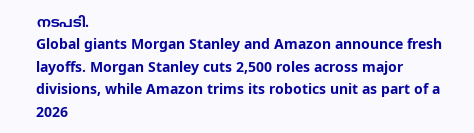നടപടി.
Global giants Morgan Stanley and Amazon announce fresh layoffs. Morgan Stanley cuts 2,500 roles across major divisions, while Amazon trims its robotics unit as part of a 2026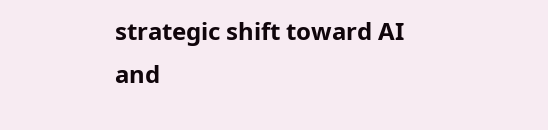strategic shift toward AI and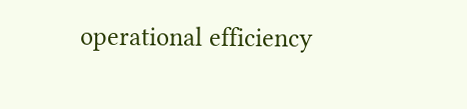operational efficiency